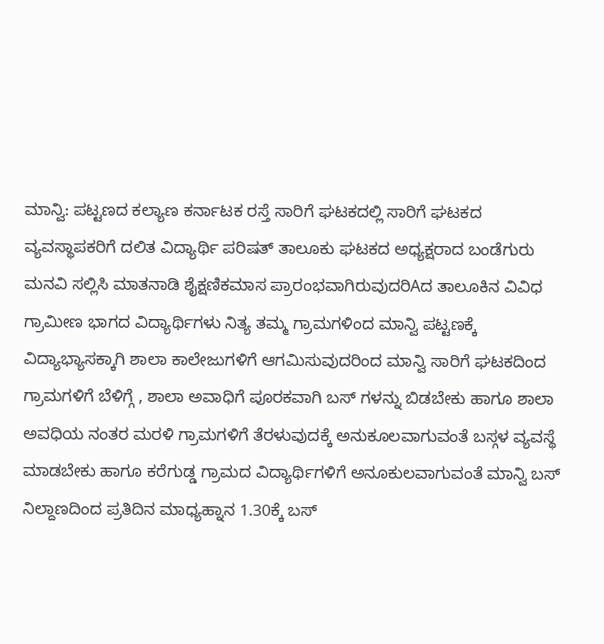ಮಾನ್ವಿ: ಪಟ್ಟಣದ ಕಲ್ಯಾಣ ಕರ್ನಾಟಕ ರಸ್ತೆ ಸಾರಿಗೆ ಘಟಕದಲ್ಲಿ ಸಾರಿಗೆ ಘಟಕದ ವ್ಯವಸ್ಥಾಪಕರಿಗೆ ದಲಿತ ವಿದ್ಯಾರ್ಥಿ ಪರಿಷತ್ ತಾಲೂಕು ಘಟಕದ ಅಧ್ಯಕ್ಷರಾದ ಬಂಡೆಗುರು ಮನವಿ ಸಲ್ಲಿಸಿ ಮಾತನಾಡಿ ಶೈಕ್ಷಣಿಕಮಾಸ ಪ್ರಾರಂಭವಾಗಿರುವುದರಿAದ ತಾಲೂಕಿನ ವಿವಿಧ ಗ್ರಾಮೀಣ ಭಾಗದ ವಿದ್ಯಾರ್ಥಿಗಳು ನಿತ್ಯ ತಮ್ಮ ಗ್ರಾಮಗಳಿಂದ ಮಾನ್ವಿ ಪಟ್ಟಣಕ್ಕೆ ವಿದ್ಯಾಭ್ಯಾಸಕ್ಕಾಗಿ ಶಾಲಾ ಕಾಲೇಜುಗಳಿಗೆ ಆಗಮಿಸುವುದರಿಂದ ಮಾನ್ವಿ ಸಾರಿಗೆ ಘಟಕದಿಂದ ಗ್ರಾಮಗಳಿಗೆ ಬೆಳಿಗ್ಗೆ , ಶಾಲಾ ಅವಾಧಿಗೆ ಪೂರಕವಾಗಿ ಬಸ್ ಗಳನ್ನು ಬಿಡಬೇಕು ಹಾಗೂ ಶಾಲಾ ಅವಧಿಯ ನಂತರ ಮರಳಿ ಗ್ರಾಮಗಳಿಗೆ ತೆರಳುವುದಕ್ಕೆ ಅನುಕೂಲವಾಗುವಂತೆ ಬಸ್ಗಳ ವ್ಯವಸ್ಥೆ ಮಾಡಬೇಕು ಹಾಗೂ ಕರೆಗುಡ್ಡ ಗ್ರಾಮದ ವಿದ್ಯಾರ್ಥಿಗಳಿಗೆ ಅನೂಕುಲವಾಗುವಂತೆ ಮಾನ್ವಿ ಬಸ್ ನಿಲ್ದಾಣದಿಂದ ಪ್ರತಿದಿನ ಮಾಧ್ಯಹ್ನಾನ 1.30ಕ್ಕೆ ಬಸ್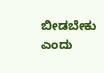ಬೀಡಬೇಕು ಎಂದು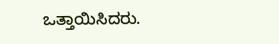ಒತ್ತಾಯಿಸಿದರು.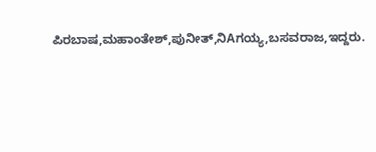ಪಿರಬಾಷ,ಮಹಾಂತೇಶ್,ಪುನೀತ್,ನಿAಗಯ್ಯ,ಬಸವರಾಜ,ಇದ್ದರು.